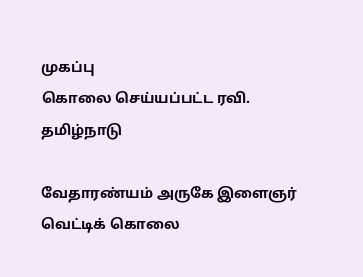முகப்பு
கொலை செய்யப்பட்ட ரவி.
தமிழ்நாடு

வேதாரண்யம் அருகே இளைஞர் வெட்டிக் கொலை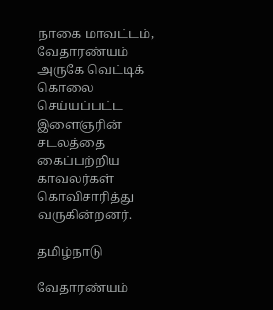நாகை மாவட்டம், வேதாரண்யம் அருகே வெட்டிக் கொலை செய்யப்பட்ட இளைஞரின் சடலத்தை  கைப்பற்றிய காவலர்கள் கொவிசாரித்து வருகின்றனர்.

தமிழ்நாடு

வேதாரண்யம்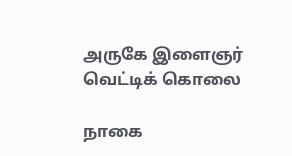அருகே இளைஞர் வெட்டிக் கொலை

நாகை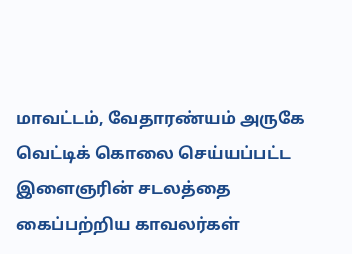மாவட்டம், வேதாரண்யம் அருகே வெட்டிக் கொலை செய்யப்பட்ட இளைஞரின் சடலத்தை  கைப்பற்றிய காவலர்கள்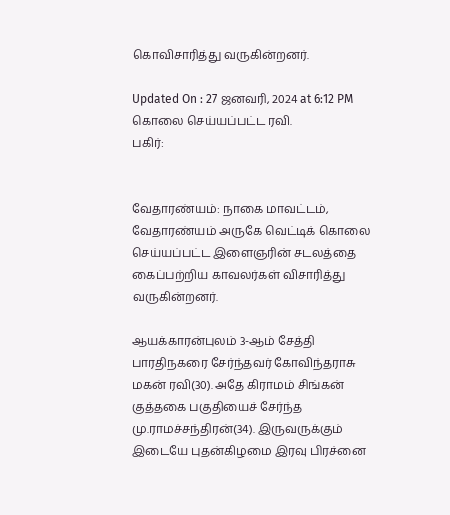கொவிசாரித்து வருகின்றனர்.

Updated On : 27 ஜனவரி, 2024 at 6:12 PM
கொலை செய்யப்பட்ட ரவி.
பகிர்:


வேதாரண்யம்: நாகை மாவட்டம், வேதாரண்யம் அருகே வெட்டிக் கொலை செய்யப்பட்ட இளைஞரின் சடலத்தை  கைப்பற்றிய காவலர்கள் விசாரித்து வருகின்றனர்.

ஆயக்காரன்புலம் 3-ஆம் சேத்தி பாரதிநகரை சேர்ந்தவர் கோவிந்தராசு மகன் ரவி(30). அதே கிராமம் சிங்கன் குத்தகை பகுதியைச் சேர்ந்த மு.ராமச்சந்திரன்(34). இருவருக்கும் இடையே புதன்கிழமை இரவு பிரச்னை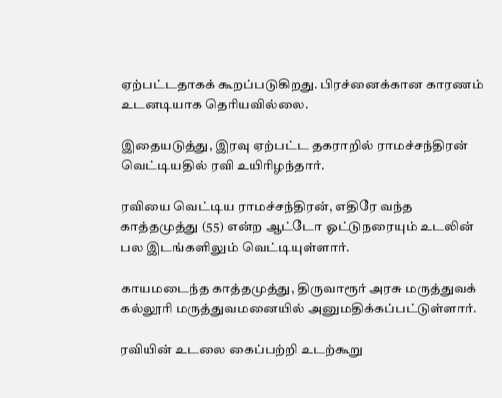ஏற்பட்டதாகக் கூறப்படுகிறது. பிரச்னைக்கான காரணம் உடனடியாக தெரியவில்லை.

இதையடுத்து, இரவு ஏற்பட்ட தகராறில் ராமச்சந்திரன் வெட்டியதில் ரவி உயிரிழந்தார்.

ரவியை வெட்டிய ராமச்சந்திரன், எதிரே வந்த காத்தமுத்து (55) என்ற ஆட்டோ ஓட்டுநரையும் உடலின் பல இடங்களிலும் வெட்டியுள்ளார்.

காயமடைந்த காத்தமுத்து, திருவாரூர் அரசு மருத்துவக் கல்லூரி மருத்துவமனையில் அனுமதிக்கப்பட்டுள்ளார்.

ரவியின் உடலை கைப்பற்றி உடற்கூறு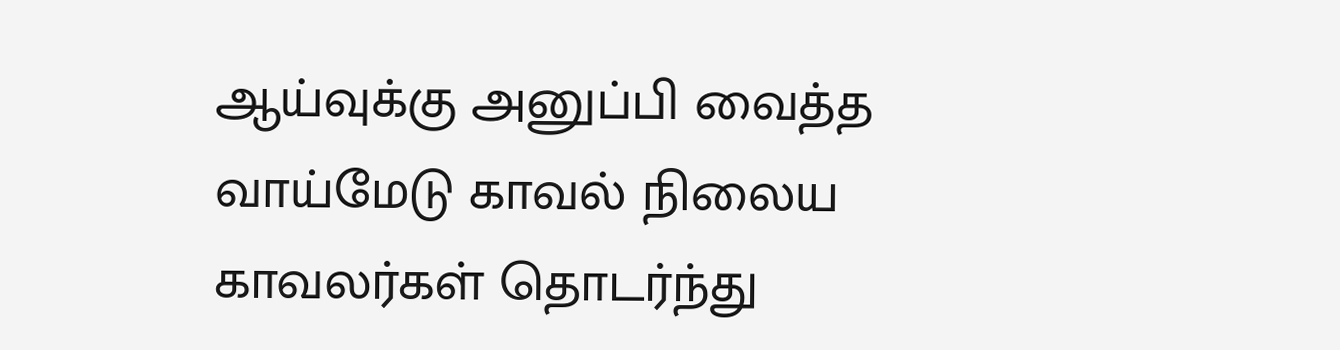ஆய்வுக்கு அனுப்பி வைத்த வாய்மேடு காவல் நிலைய காவலர்கள் தொடர்ந்து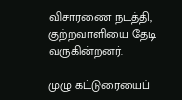விசாரணை நடத்தி, குற்றவாளியை தேடி வருகின்றனர்.

முழு கட்டுரையைப்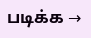படிக்க →